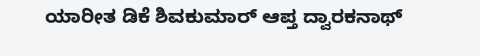ಯಾರೀತ ಡಿಕೆ ಶಿವಕುಮಾರ್ ಆಪ್ತ ದ್ವಾರಕನಾಥ್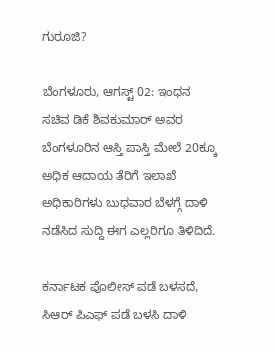ಗುರೂಜಿ?

ಬೆಂಗಳೂರು, ಆಗಸ್ಟ್ 02: ಇಂಧನ ಸಚಿವ ಡಿಕೆ ಶಿವಕುಮಾರ್ ಅವರ ಬೆಂಗಳೂರಿನ ಆಸ್ತಿ ಪಾಸ್ತಿ ಮೇಲೆ 20ಕ್ಕೂ ಅಧಿಕ ಆದಾಯ ತೆರಿಗೆ ಇಲಾಖೆ ಅಧಿಕಾರಿಗಳು ಬುಧವಾರ ಬೆಳಗ್ಗೆ ದಾಳಿ ನಡೆಸಿದ ಸುದ್ದಿ ಈಗ ಎಲ್ಲರಿಗೂ ತಿಳಿದಿದೆ.

ಕರ್ನಾಟಕ ಪೊಲೀಸ್ ಪಡೆ ಬಳಸದೆ, ಸಿಆರ್ ಪಿಎಫ್ ಪಡೆ ಬಳಸಿ ದಾಳಿ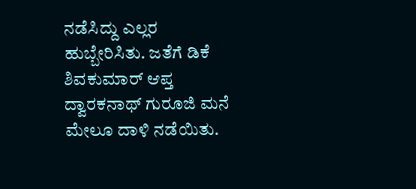ನಡೆಸಿದ್ದು ಎಲ್ಲರ ಹುಬ್ಬೇರಿಸಿತು. ಜತೆಗೆ ಡಿಕೆ ಶಿವಕುಮಾರ್ ಆಪ್ತ ದ್ವಾರಕನಾಥ್ ಗುರೂಜಿ ಮನೆ ಮೇಲೂ ದಾಳಿ ನಡೆಯಿತು.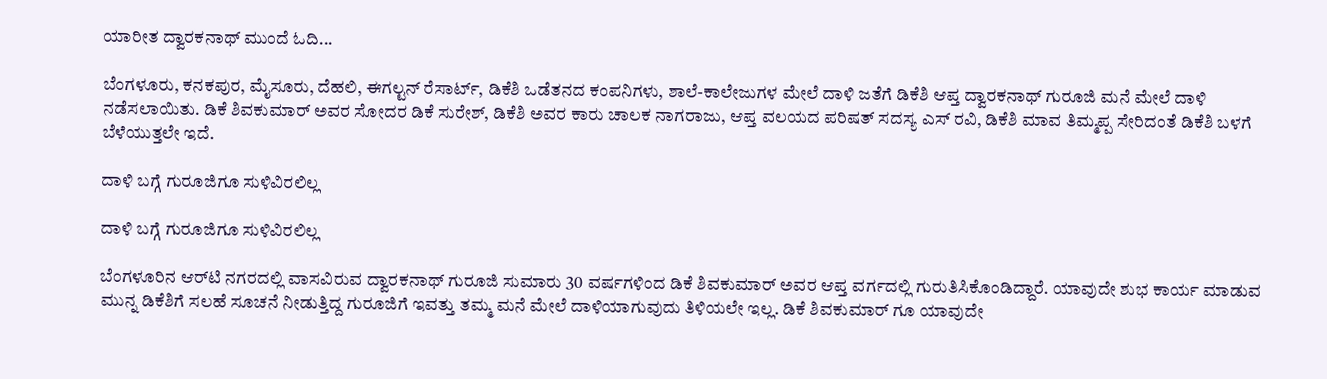ಯಾರೀತ ದ್ವಾರಕನಾಥ್ ಮುಂದೆ ಓದಿ...

ಬೆಂಗಳೂರು, ಕನಕಪುರ, ಮೈಸೂರು, ದೆಹಲಿ, ಈಗಲ್ಟನ್ ರೆಸಾರ್ಟ್, ಡಿಕೆಶಿ ಒಡೆತನದ ಕಂಪನಿಗಳು, ಶಾಲೆ-ಕಾಲೇಜುಗಳ ಮೇಲೆ ದಾಳಿ ಜತೆಗೆ ಡಿಕೆಶಿ ಆಪ್ತ ದ್ವಾರಕನಾಥ್ ಗುರೂಜಿ ಮನೆ ಮೇಲೆ ದಾಳಿ ನಡೆಸಲಾಯಿತು. ಡಿಕೆ ಶಿವಕುಮಾರ್ ಅವರ ಸೋದರ ಡಿಕೆ ಸುರೇಶ್, ಡಿಕೆಶಿ ಅವರ ಕಾರು ಚಾಲಕ ನಾಗರಾಜು, ಆಪ್ತ ವಲಯದ ಪರಿಷತ್ ಸದಸ್ಯ ಎಸ್ ರವಿ, ಡಿಕೆಶಿ ಮಾವ ತಿಮ್ಮಪ್ಪ ಸೇರಿದಂತೆ ಡಿಕೆಶಿ ಬಳಗೆ ಬೆಳೆಯುತ್ತಲೇ ಇದೆ.

ದಾಳಿ ಬಗ್ಗೆ ಗುರೂಜಿಗೂ ಸುಳಿವಿರಲಿಲ್ಲ

ದಾಳಿ ಬಗ್ಗೆ ಗುರೂಜಿಗೂ ಸುಳಿವಿರಲಿಲ್ಲ

ಬೆಂಗಳೂರಿನ ಆರ್‌ಟಿ ನಗರದಲ್ಲಿ ವಾಸವಿರುವ ದ್ವಾರಕನಾಥ್ ಗುರೂಜಿ ಸುಮಾರು 30 ವರ್ಷಗಳಿಂದ ಡಿಕೆ ಶಿವಕುಮಾರ್ ಅವರ ಆಪ್ತ ವರ್ಗದಲ್ಲಿ ಗುರುತಿಸಿಕೊಂಡಿದ್ದಾರೆ. ಯಾವುದೇ ಶುಭ ಕಾರ್ಯ ಮಾಡುವ ಮುನ್ನ ಡಿಕೆಶಿಗೆ ಸಲಹೆ ಸೂಚನೆ ನೀಡುತ್ತಿದ್ದ ಗುರೂಜಿಗೆ ಇವತ್ತು ತಮ್ಮ ಮನೆ ಮೇಲೆ ದಾಳಿಯಾಗುವುದು ತಿಳಿಯಲೇ ಇಲ್ಲ. ಡಿಕೆ ಶಿವಕುಮಾರ್ ಗೂ ಯಾವುದೇ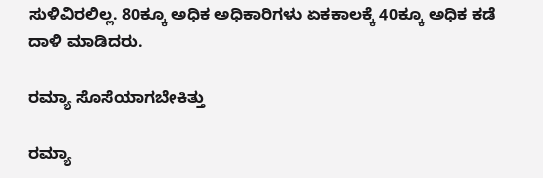ಸುಳಿವಿರಲಿಲ್ಲ. 80ಕ್ಕೂ ಅಧಿಕ ಅಧಿಕಾರಿಗಳು ಏಕಕಾಲಕ್ಕೆ 40ಕ್ಕೂ ಅಧಿಕ ಕಡೆ ದಾಳಿ ಮಾಡಿದರು.

ರಮ್ಯಾ ಸೊಸೆಯಾಗಬೇಕಿತ್ತು

ರಮ್ಯಾ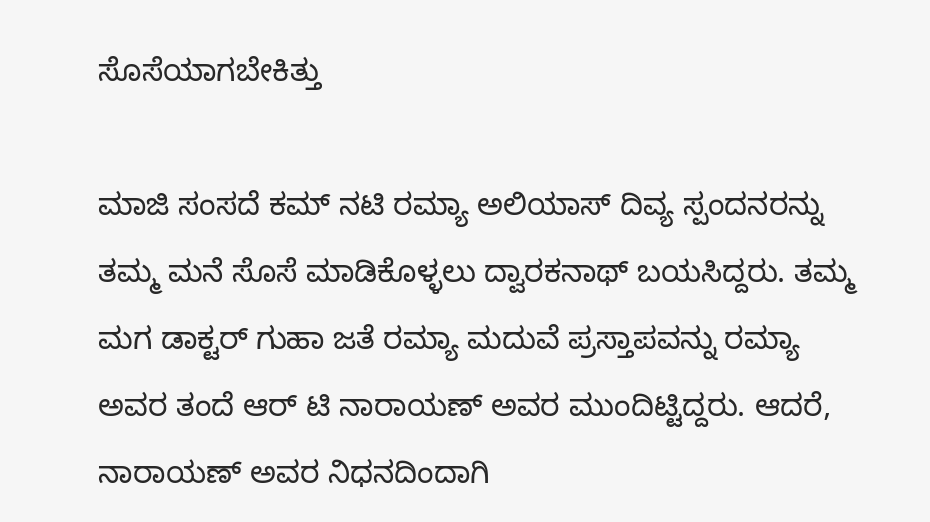ಸೊಸೆಯಾಗಬೇಕಿತ್ತು

ಮಾಜಿ ಸಂಸದೆ ಕಮ್ ನಟಿ ರಮ್ಯಾ ಅಲಿಯಾಸ್ ದಿವ್ಯ ಸ್ಪಂದನರನ್ನು ತಮ್ಮ ಮನೆ ಸೊಸೆ ಮಾಡಿಕೊಳ್ಳಲು ದ್ವಾರಕನಾಥ್ ಬಯಸಿದ್ದರು. ತಮ್ಮ ಮಗ ಡಾಕ್ಟರ್ ಗುಹಾ ಜತೆ ರಮ್ಯಾ ಮದುವೆ ಪ್ರಸ್ತಾಪವನ್ನು ರಮ್ಯಾ ಅವರ ತಂದೆ ಆರ್ ಟಿ ನಾರಾಯಣ್ ಅವರ ಮುಂದಿಟ್ಟಿದ್ದರು. ಆದರೆ, ನಾರಾಯಣ್ ಅವರ ನಿಧನದಿಂದಾಗಿ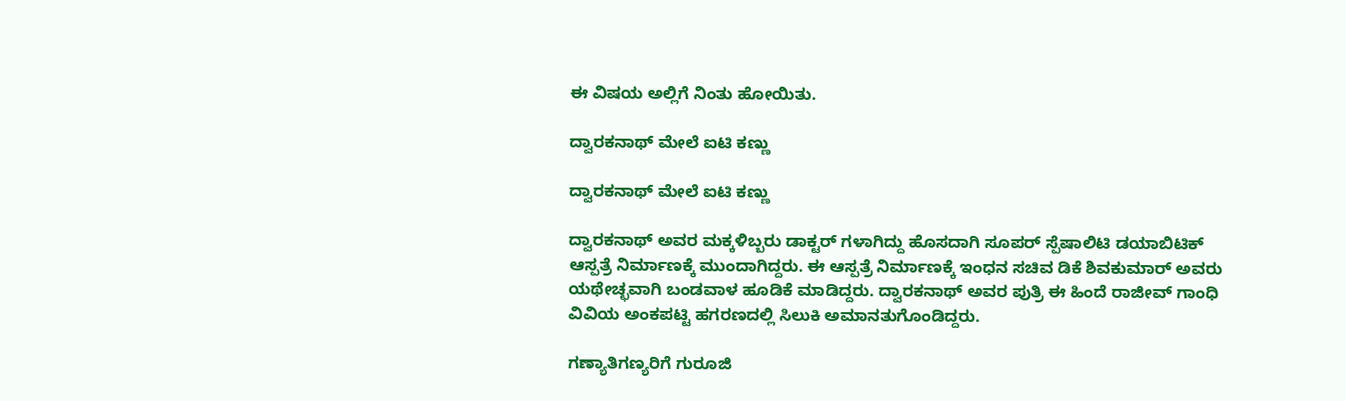ಈ ವಿಷಯ ಅಲ್ಲಿಗೆ ನಿಂತು ಹೋಯಿತು.

ದ್ವಾರಕನಾಥ್ ಮೇಲೆ ಐಟಿ ಕಣ್ಣು

ದ್ವಾರಕನಾಥ್ ಮೇಲೆ ಐಟಿ ಕಣ್ಣು

ದ್ವಾರಕನಾಥ್ ಅವರ ಮಕ್ಕಳಿಬ್ಬರು ಡಾಕ್ಟರ್ ಗಳಾಗಿದ್ದು ಹೊಸದಾಗಿ ಸೂಪರ್ ಸ್ಪೆಷಾಲಿಟಿ ಡಯಾಬಿಟಿಕ್ ಆಸ್ಪತ್ರೆ ನಿರ್ಮಾಣಕ್ಕೆ ಮುಂದಾಗಿದ್ದರು. ಈ ಆಸ್ಪತ್ರೆ ನಿರ್ಮಾಣಕ್ಕೆ ಇಂಧನ ಸಚಿವ ಡಿಕೆ ಶಿವಕುಮಾರ್ ಅವರು ಯಥೇಚ್ಛವಾಗಿ ಬಂಡವಾಳ ಹೂಡಿಕೆ ಮಾಡಿದ್ದರು. ದ್ವಾರಕನಾಥ್ ಅವರ ಪುತ್ರಿ ಈ ಹಿಂದೆ ರಾಜೀವ್ ಗಾಂಧಿ ವಿವಿಯ ಅಂಕಪಟ್ಟಿ ಹಗರಣದಲ್ಲಿ ಸಿಲುಕಿ ಅಮಾನತುಗೊಂಡಿದ್ದರು.

ಗಣ್ಯಾತಿಗಣ್ಯರಿಗೆ ಗುರೂಜಿ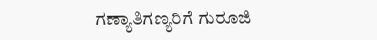ಗಣ್ಯಾತಿಗಣ್ಯರಿಗೆ ಗುರೂಜಿ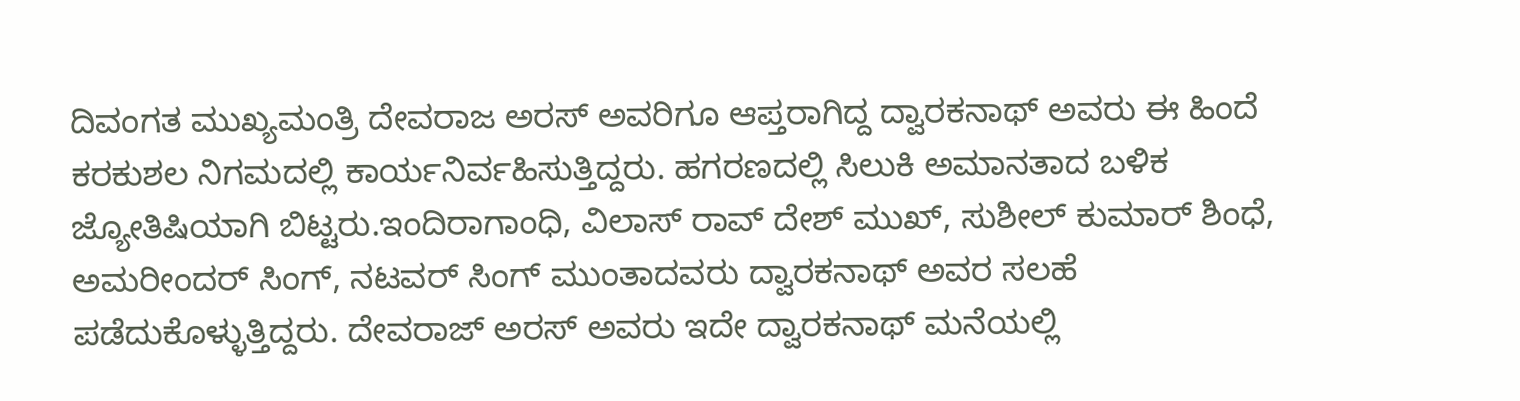ದಿವಂಗತ ಮುಖ್ಯಮಂತ್ರಿ ದೇವರಾಜ ಅರಸ್ ಅವರಿಗೂ ಆಪ್ತರಾಗಿದ್ದ ದ್ವಾರಕನಾಥ್ ಅವರು ಈ ಹಿಂದೆ ಕರಕುಶಲ ನಿಗಮದಲ್ಲಿ ಕಾರ್ಯನಿರ್ವಹಿಸುತ್ತಿದ್ದರು. ಹಗರಣದಲ್ಲಿ ಸಿಲುಕಿ ಅಮಾನತಾದ ಬಳಿಕ ಜ್ಯೋತಿಷಿಯಾಗಿ ಬಿಟ್ಟರು.ಇಂದಿರಾಗಾಂಧಿ, ವಿಲಾಸ್ ರಾವ್ ದೇಶ್ ಮುಖ್, ಸುಶೀಲ್ ಕುಮಾರ್ ಶಿಂಧೆ, ಅಮರೀಂದರ್ ಸಿಂಗ್, ನಟವರ್ ಸಿಂಗ್ ಮುಂತಾದವರು ದ್ವಾರಕನಾಥ್ ಅವರ ಸಲಹೆ ಪಡೆದುಕೊಳ್ಳುತ್ತಿದ್ದರು. ದೇವರಾಜ್ ಅರಸ್ ಅವರು ಇದೇ ದ್ವಾರಕನಾಥ್ ಮನೆಯಲ್ಲಿ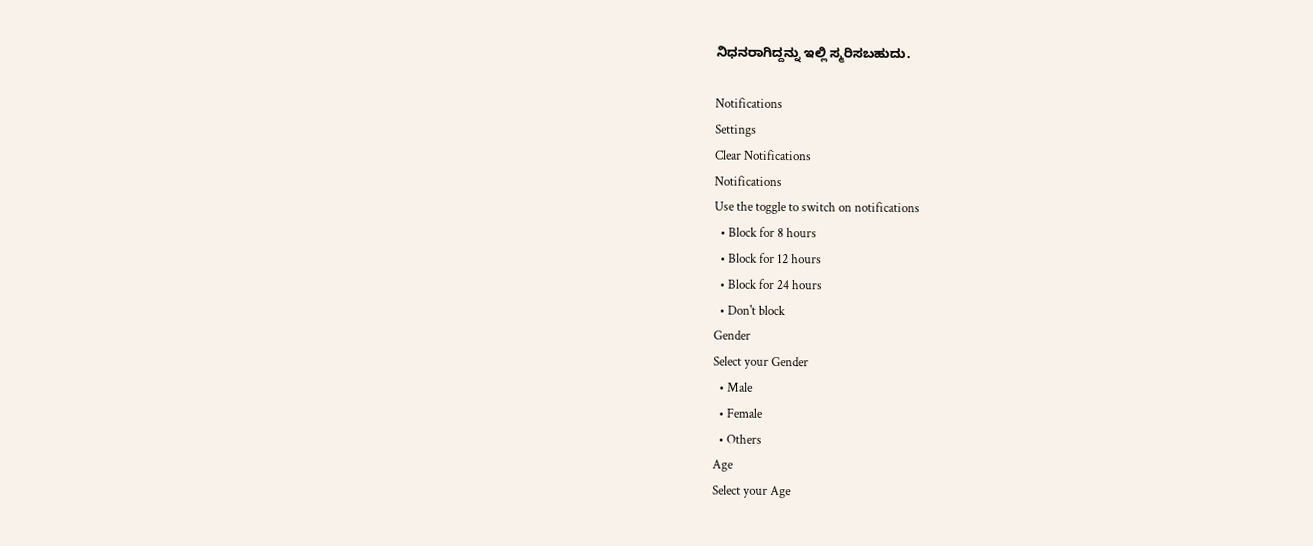ನಿಧನರಾಗಿದ್ದನ್ನು ಇಲ್ಲಿ ಸ್ಮರಿಸಬಹುದು.

Notifications
Settings
Clear Notifications
Notifications
Use the toggle to switch on notifications
  • Block for 8 hours
  • Block for 12 hours
  • Block for 24 hours
  • Don't block
Gender
Select your Gender
  • Male
  • Female
  • Others
Age
Select your Age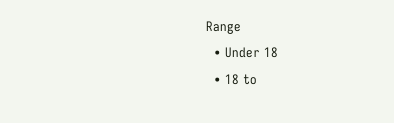Range
  • Under 18
  • 18 to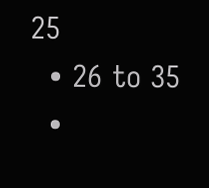25
  • 26 to 35
  •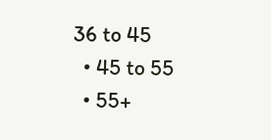36 to 45
  • 45 to 55
  • 55+